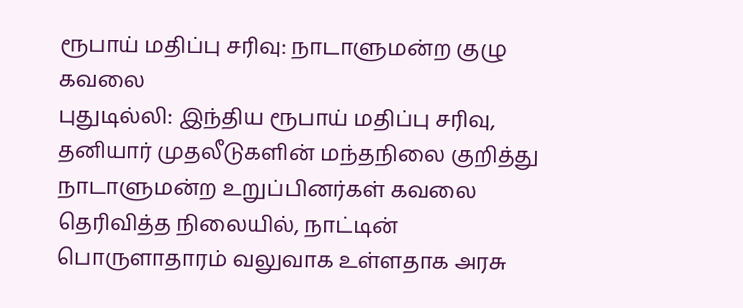ரூபாய் மதிப்பு சரிவு: நாடாளுமன்ற குழு கவலை
புதுடில்லி: இந்திய ரூபாய் மதிப்பு சரிவு, தனியார் முதலீடுகளின் மந்தநிலை குறித்து நாடாளுமன்ற உறுப்பினர்கள் கவலை தெரிவித்த நிலையில், நாட்டின் பொருளாதாரம் வலுவாக உள்ளதாக அரசு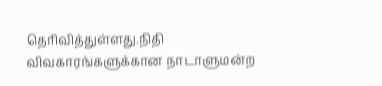தெரிவித்துள்ளது.நிதி விவகாரங்களுக்கான நாடாளுமன்ற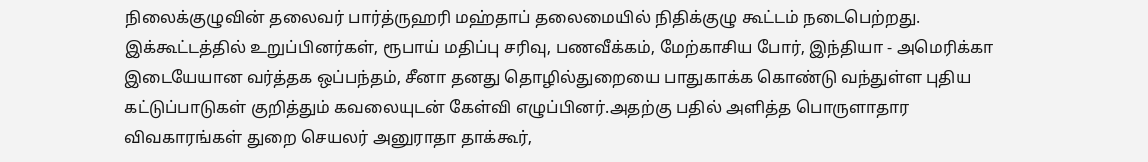நிலைக்குழுவின் தலைவர் பார்த்ருஹரி மஹ்தாப் தலைமையில் நிதிக்குழு கூட்டம் நடைபெற்றது. இக்கூட்டத்தில் உறுப்பினர்கள், ரூபாய் மதிப்பு சரிவு, பணவீக்கம், மேற்காசிய போர், இந்தியா - அமெரிக்கா இடையேயான வர்த்தக ஒப்பந்தம், சீனா தனது தொழில்துறையை பாதுகாக்க கொண்டு வந்துள்ள புதிய கட்டுப்பாடுகள் குறித்தும் கவலையுடன் கேள்வி எழுப்பினர்.அதற்கு பதில் அளித்த பொருளாதார விவகாரங்கள் துறை செயலர் அனுராதா தாக்கூர்,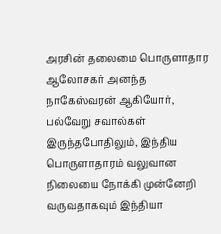அரசின் தலைமை பொருளாதார ஆலோசகர் அனந்த நாகேஸ்வரன் ஆகியோர், பல்வேறு சவால்கள் இருந்தபோதிலும், இந்திய பொருளாதாரம் வலுவான நிலையை நோக்கி முன்னேறி வருவதாகவும் இந்தியா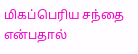மிகப்பெரிய சந்தை என்பதால்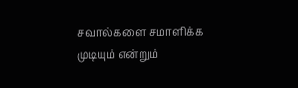சவால்களை சமாளிக்க முடியும் என்றும்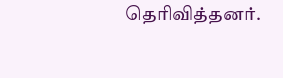தெரிவித்தனர்.